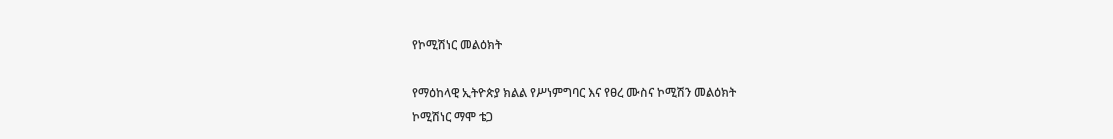የኮሚሽነር መልዕክት

የማዕከላዊ ኢትዮጵያ ክልል የሥነምግባር እና የፀረ ሙስና ኮሚሽን መልዕክት
ኮሚሽነር ማሞ ቴጋ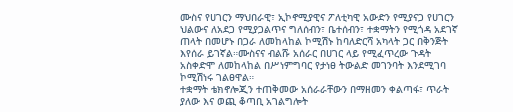ሙስና የሀገርን ማህበራዊ፣ ኢኮኖሚያዊና ፖለቲካዊ አውድን የሚያናጋ የሀገርን ህልውና ለአደጋ የሚያጋልጥና ግለሰብን፣ ቤተሰብን፣ ተቋማትን የሚጎዳ አደገኛ ጠላት በመሆኑ በጋራ ለመከላከል ኮሚሽኑ ከባለድርሻ አካላት ጋር በቅንጅት እየሰራ ይገኛል።ሙስናና ብልሹ አሰራር በሀገር ላይ የሚፈጥረው ጉዳት አስቀድሞ ለመከላከል በሥነምግባር የታነፀ ትውልድ መገንባት እንደሚገባ ኮሚሽነሩ ገልፀዋል።
ተቋማት ቴክኖሎጂን ተጠቅመው አሰራራቸውን በማዘመን ቀልጣፋ፣ ጥራት ያለው እና ወጪ ቆጣቢ አገልግሎት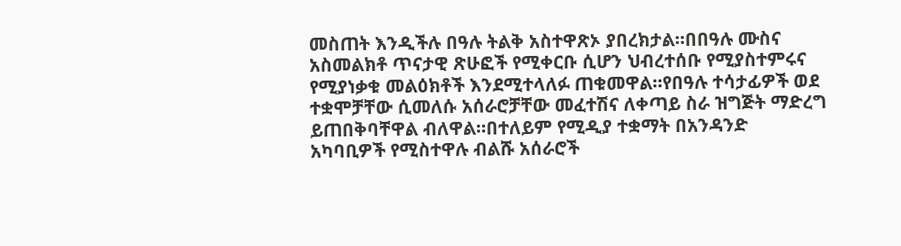መስጠት እንዲችሉ በዓሉ ትልቅ አስተዋጽኦ ያበረክታል።በበዓሉ ሙስና አስመልክቶ ጥናታዊ ጽሁፎች የሚቀርቡ ሲሆን ህብረተሰቡ የሚያስተምሩና የሚያነቃቁ መልዕክቶች እንደሚተላለፉ ጠቁመዋል።የበዓሉ ተሳታፊዎች ወደ ተቋሞቻቸው ሲመለሱ አሰራሮቻቸው መፈተሽና ለቀጣይ ስራ ዝግጅት ማድረግ ይጠበቅባቸዋል ብለዋል።በተለይም የሚዲያ ተቋማት በአንዳንድ አካባቢዎች የሚስተዋሉ ብልሹ አሰራሮች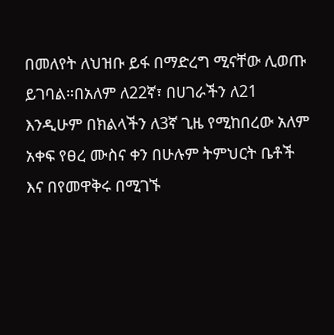በመለየት ለህዝቡ ይፋ በማድረግ ሚናቸው ሊወጡ ይገባል።በአለም ለ22ኛ፣ በሀገራችን ለ21 እንዲሁም በክልላችን ለ3ኛ ጊዜ የሚከበረው አለም አቀፍ የፀረ ሙስና ቀን በሁሉም ትምህርት ቤቶች እና በየመዋቅሩ በሚገኙ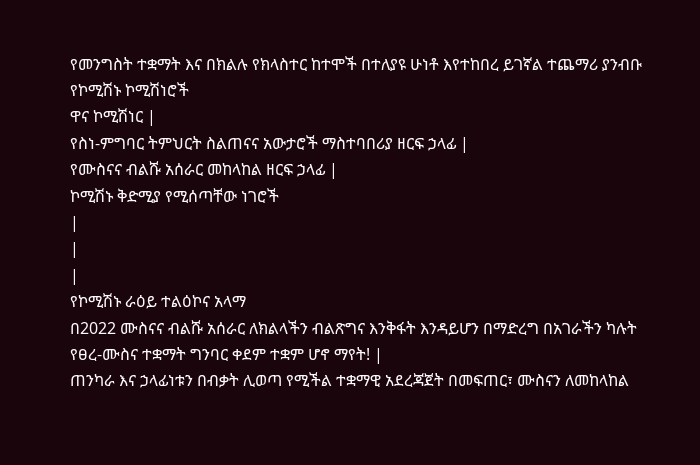የመንግስት ተቋማት እና በክልሉ የክላስተር ከተሞች በተለያዩ ሁነቶ እየተከበረ ይገኛል ተጨማሪ ያንብቡ
የኮሚሽኑ ኮሚሽነሮች
ዋና ኮሚሽነር |
የስነ-ምግባር ትምህርት ስልጠናና አውታሮች ማስተባበሪያ ዘርፍ ኃላፊ |
የሙስናና ብልሹ አሰራር መከላከል ዘርፍ ኃላፊ |
ኮሚሽኑ ቅድሚያ የሚሰጣቸው ነገሮች
|
|
|
የኮሚሽኑ ራዕይ ተልዕኮና አላማ
በ2022 ሙስናና ብልሹ አሰራር ለክልላችን ብልጽግና እንቅፋት እንዳይሆን በማድረግ በአገራችን ካሉት የፀረ-ሙስና ተቋማት ግንባር ቀደም ተቋም ሆኖ ማየት! |
ጠንካራ እና ኃላፊነቱን በብቃት ሊወጣ የሚችል ተቋማዊ አደረጃጀት በመፍጠር፣ ሙስናን ለመከላከል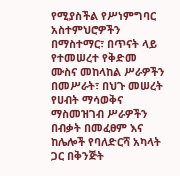የሚያስችል የሥነምግባር አስተምህሮዎችን በማስተማር፣ በጥናት ላይ የተመሠረተ የቅድመ ሙስና መከላከል ሥራዎችን በመሥራት፣ በህጉ መሠረት የሀብት ማሳወቅና ማስመዝገብ ሥራዎችን በብቃት በመፈፀም እና ከሌሎች የባለድርሻ አካላት ጋር በቅንጅት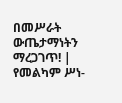በመሥራት ውጤታማነትን ማረጋገጥ! |
የመልካም ሥነ-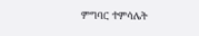ምግባር ተምሳሌት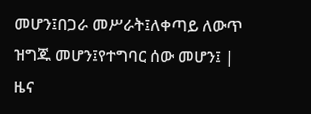መሆን፤በጋራ መሥራት፤ለቀጣይ ለውጥ ዝግጁ መሆን፤የተግባር ሰው መሆን፤ |
ዜና